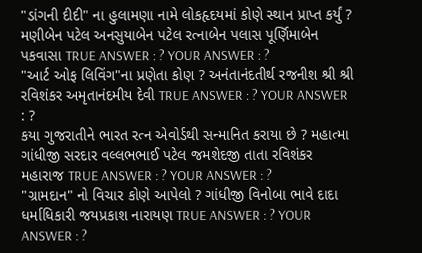"ડાંગની દીદી" ના હુલામણા નામે લોકહૃદયમાં કોણે સ્થાન પ્રાપ્ત કર્યું ? મણીબેન પટેલ અનસુયાબેન પટેલ રત્નાબેન પલાસ પૂર્ણિમાબેન પકવાસા TRUE ANSWER : ? YOUR ANSWER : ?
"આર્ટ ઓફ લિવિંગ"ના પ્રણેતા કોણ ? અનંતાનંદતીર્થ રજનીશ શ્રી શ્રી રવિશંકર અમૃતાનંદમીય દેવી TRUE ANSWER : ? YOUR ANSWER : ?
કયા ગુજરાતીને ભારત રત્ન એવોર્ડથી સન્માનિત કરાયા છે ? મહાત્મા ગાંધીજી સરદાર વલ્લભભાઈ પટેલ જમશેદજી તાતા રવિશંકર મહારાજ TRUE ANSWER : ? YOUR ANSWER : ?
"ગ્રામદાન" નો વિચાર કોણે આપેલો ? ગાંધીજી વિનોબા ભાવે દાદા ધર્માધિકારી જયપ્રકાશ નારાયણ TRUE ANSWER : ? YOUR ANSWER : ?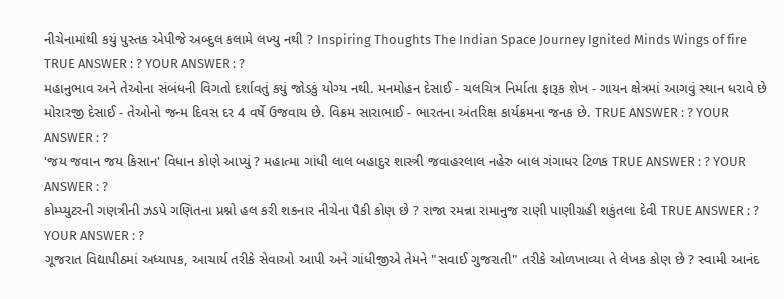નીચેનામાંથી કયું પુસ્તક એપીજે અબ્દુલ કલામે લખ્યુ નથી ? Inspiring Thoughts The Indian Space Journey Ignited Minds Wings of fire TRUE ANSWER : ? YOUR ANSWER : ?
મહાનુભાવ અને તેઓના સંબંધની વિગતો દર્શાવતું કયું જોડકું યોગ્ય નથી. મનમોહન દેસાઈ - ચલચિત્ર નિર્માતા ફારૂક શેખ - ગાયન ક્ષેત્રમાં આગવું સ્થાન ધરાવે છે મોરારજી દેસાઈ - તેઓનો જન્મ દિવસ દર 4 વર્ષે ઉજવાય છે. વિક્રમ સારાભાઈ - ભારતના અંતરિક્ષ કાર્યક્રમના જનક છે. TRUE ANSWER : ? YOUR ANSWER : ?
'જય જવાન જય કિસાન' વિધાન કોણે આપ્યું ? મહાત્મા ગાંધી લાલ બહાદુર શાસ્ત્રી જવાહરલાલ નહેરુ બાલ ગંગાધર ટિળક TRUE ANSWER : ? YOUR ANSWER : ?
કોમ્પ્યુટરની ગણત્રીની ઝડપે ગણિતના પ્રશ્નો હલ કરી શકનાર નીચેના પૈકી કોણ છે ? રાજા રમન્ના રામાનુજ રાણી પાણીગ્રહી શકુંતલા દેવી TRUE ANSWER : ? YOUR ANSWER : ?
ગૂજરાત વિદ્યાપીઠમાં અધ્યાપક, આચાર્ય તરીકે સેવાઓ આપી અને ગાંધીજીએ તેમને "સવાઈ ગુજરાતી" તરીકે ઓળખાવ્યા તે લેખક કોણ છે ? સ્વામી આનંદ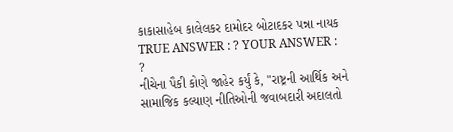કાકાસાહેબ કાલેલકર દામોદર બોટાદકર પન્ના નાયક TRUE ANSWER : ? YOUR ANSWER : ?
નીચેના પૈકી કોણે જાહેર કર્યું કે, "રાષ્ટ્રની આર્થિક અને સામાજિક કલ્યાણ નીતિઓની જવાબદારી અદાલતો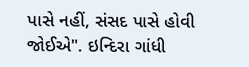પાસે નહીં, સંસદ પાસે હોવી જોઈએ". ઇન્દિરા ગાંધી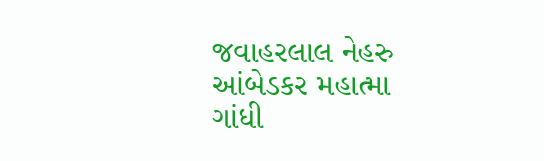જવાહરલાલ નેહરુ આંબેડકર મહાત્મા ગાંધી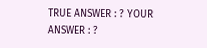TRUE ANSWER : ? YOUR ANSWER : ?